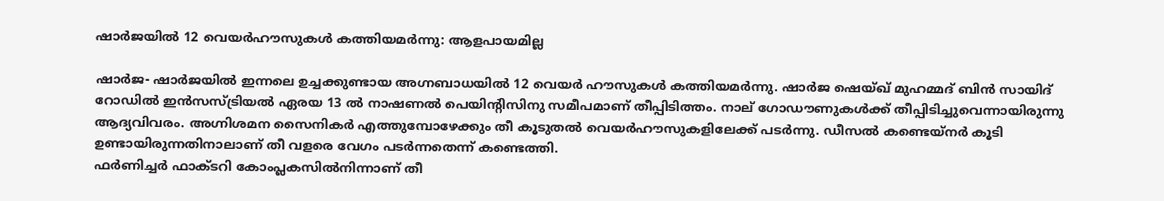ഷാര്‍ജയില്‍ 12 വെയര്‍ഹൗസുകള്‍ കത്തിയമര്‍ന്നു: ആളപായമില്ല

ഷാര്‍ജ- ഷാര്‍ജയില്‍ ഇന്നലെ ഉച്ചക്കുണ്ടായ അഗ്നബാധയില്‍ 12 വെയര്‍ ഹൗസുകള്‍ കത്തിയമര്‍ന്നു. ഷാര്‍ജ ഷെയ്ഖ് മുഹമ്മദ് ബിന്‍ സായിദ് റോഡില്‍ ഇന്‍സസ്ട്രിയല്‍ ഏരയ 13 ല്‍ നാഷണല്‍ പെയിന്റിസിനു സമീപമാണ് തീപ്പിടിത്തം. നാല് ഗോഡൗണുകള്‍ക്ക് തീപ്പിടിച്ചുവെന്നായിരുന്നു ആദ്യവിവരം. അഗ്നിശമന സൈനികര്‍ എത്തുമ്പോഴേക്കും തീ കൂടുതല്‍ വെയര്‍ഹൗസുകളിലേക്ക് പടര്‍ന്നു. ഡീസല്‍ കണ്ടെയ്‌നര്‍ കൂടി ഉണ്ടായിരുന്നതിനാലാണ് തീ വളരെ വേഗം പടര്‍ന്നതെന്ന് കണ്ടെത്തി.
ഫര്‍ണിച്ചര്‍ ഫാക്ടറി കോംപ്ലകസില്‍നിന്നാണ് തീ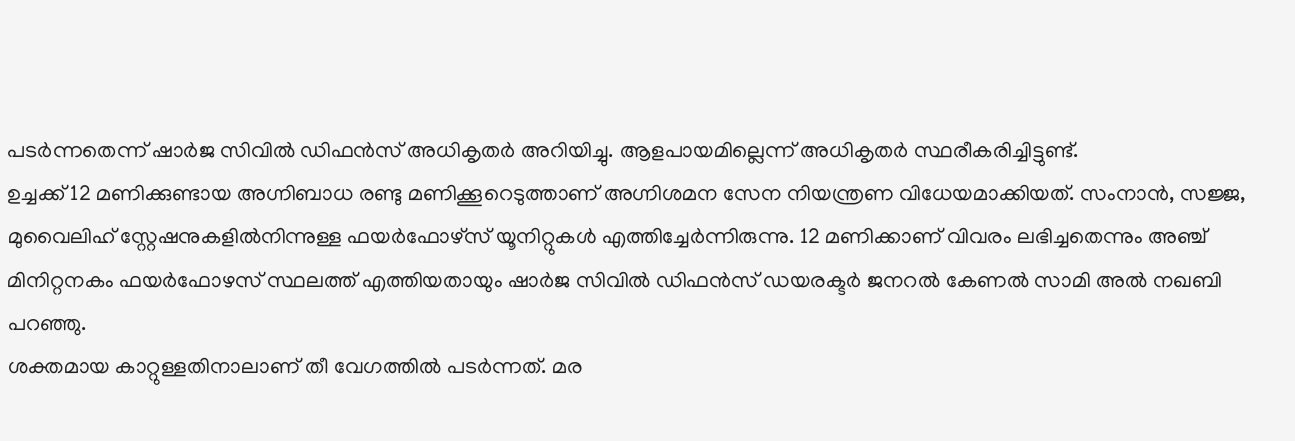പടര്‍ന്നതെന്ന് ഷാര്‍ജ സിവില്‍ ഡിഫന്‍സ് അധികൃതര്‍ അറിയിച്ചു. ആളപായമില്ലെന്ന് അധികൃതര്‍ സ്ഥരീകരിച്ചിട്ടുണ്ട്.
ഉച്ചക്ക് 12 മണിക്കുണ്ടായ അഗ്നിബാധ രണ്ടു മണിക്കൂറെടുത്താണ് അഗ്നിശമന സേന നിയന്ത്രണ വിധേയമാക്കിയത്. സംനാന്‍, സജ്ജ, മുവൈലിഹ് സ്റ്റേഷനുകളില്‍നിന്നുള്ള ഫയര്‍ഫോഴ്‌സ് യൂനിറ്റുകള്‍ എത്തിച്ചേര്‍ന്നിരുന്നു. 12 മണിക്കാണ് വിവരം ലഭിച്ചതെന്നും അഞ്ച് മിനിറ്റനകം ഫയര്‍ഫോഴസ് സ്ഥലത്ത് എത്തിയതായും ഷാര്‍ജ സിവില്‍ ഡിഫന്‍സ് ഡയരക്ടര്‍ ജനറല്‍ കേണല്‍ സാമി അല്‍ നഖബി പറഞ്ഞു.
ശക്തമായ കാറ്റുള്ളതിനാലാണ് തീ വേഗത്തില്‍ പടര്‍ന്നത്. മര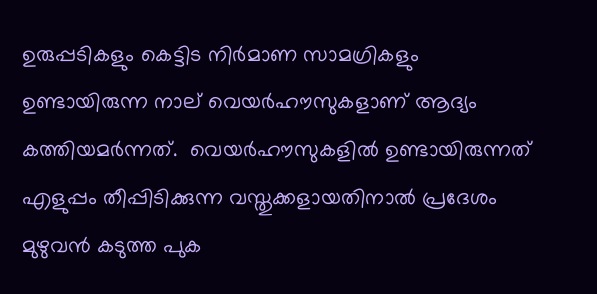ഉരുപ്പടികളും കെട്ടിട നിര്‍മാണ സാമഗ്രികളും ഉണ്ടായിരുന്ന നാല് വെയര്‍ഹൗസുകളാണ് ആദ്യം കത്തിയമര്‍ന്നത്.  വെയര്‍ഹൗസുകളില്‍ ഉണ്ടായിരുന്നത് എളുപ്പം തീപ്പിടിക്കുന്ന വസ്തുക്കളായതിനാല്‍ പ്രദേശം മുഴുവന്‍ കടുത്ത പുക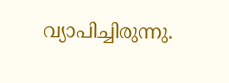വ്യാപിച്ചിരുന്നു.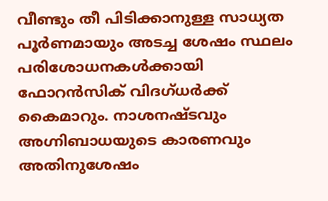വീണ്ടും തീ പിടിക്കാനുള്ള സാധ്യത പൂര്‍ണമായും അടച്ച ശേഷം സ്ഥലം പരിശോധനകള്‍ക്കായി ഫോറന്‍സിക് വിദഗ്ധര്‍ക്ക് കൈമാറും. നാശനഷ്ടവും അഗ്നിബാധയുടെ കാരണവും അതിനുശേഷം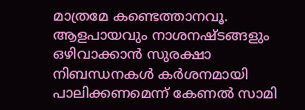മാത്രമേ കണ്ടെത്താനവൂ.
ആളപായവും നാശനഷ്ടങ്ങളും ഒഴിവാക്കാന്‍ സുരക്ഷാ നിബന്ധനകള്‍ കര്‍ശനമായി പാലിക്കണമെന്ന് കേണല്‍ സാമി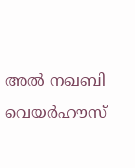അല്‍ നഖബി വെയര്‍ഹൗസ്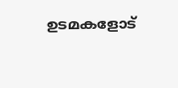ഉടമകളോട്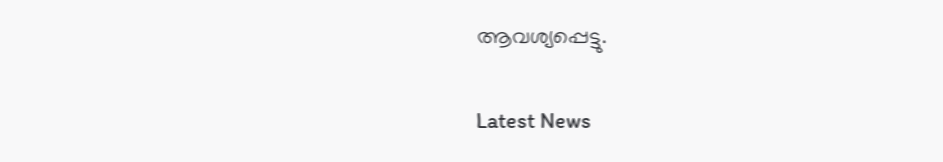ആവശ്യപ്പെട്ടു.

Latest News